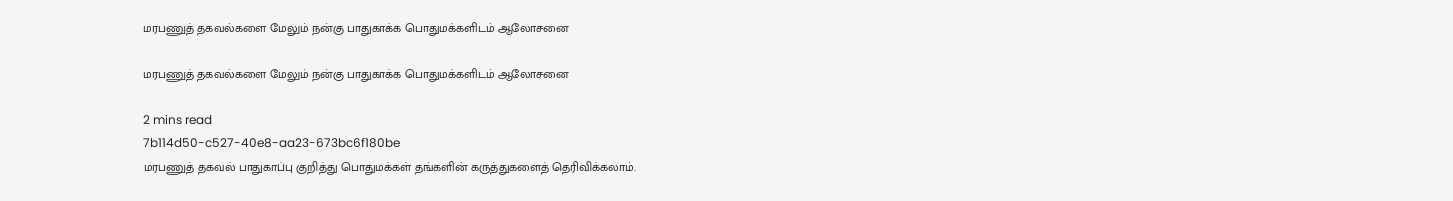மரபணுத் தகவல்களை மேலும் நன்கு பாதுகாக்க பொதுமக்களிடம் ஆலோசனை

மரபணுத் தகவல்களை மேலும் நன்கு பாதுகாக்க பொதுமக்களிடம் ஆலோசனை

2 mins read
7b114d50-c527-40e8-aa23-673bc6f180be
மரபணுத் தகவல் பாதுகாப்பு குறித்து பொதுமக்கள் தங்களின் கருத்துகளைத் தெரிவிக்கலாம்.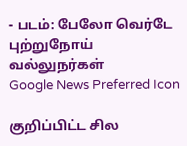- படம்: பேலோ வெர்டே புற்றுநோய் வல்லுநர்கள்
Google News Preferred Icon

குறிப்பிட்ட சில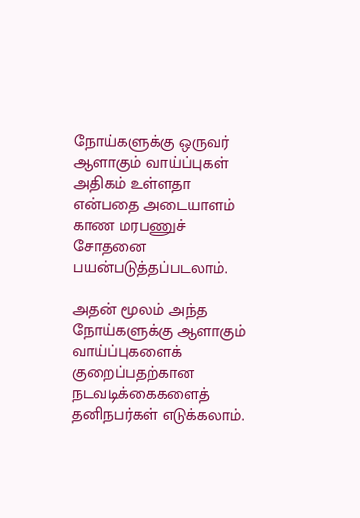நோய்களுக்கு ஒருவர் ஆளாகும் வாய்ப்புகள் அதிகம் உள்ளதா என்பதை அடையாளம் காண மரபணுச் சோதனை பயன்படுத்தப்படலாம்.

அதன் மூலம் அந்த நோய்களுக்கு ஆளாகும் வாய்ப்புகளைக் குறைப்பதற்கான நடவடிக்கைகளைத் தனிநபர்கள் எடுக்கலாம்.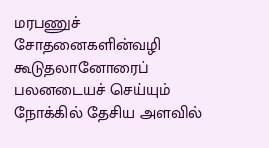மரபணுச் சோதனைகளின்வழி கூடுதலானோரைப் பலனடையச் செய்யும் நோக்கில் தேசிய அளவில்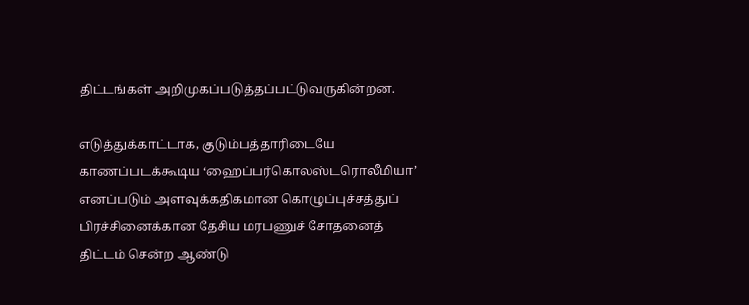திட்டங்கள் அறிமுகப்படுத்தப்பட்டுவருகின்றன.

எடுத்துக்காட்டாக, குடும்பத்தாரிடையே காணப்படக்கூடிய ‘ஹைப்பர்கொலஸ்டரொலீமியா’ எனப்படும் அளவுக்கதிகமான கொழுப்புச்சத்துப் பிரச்சினைக்கான தேசிய மரபணுச் சோதனைத் திட்டம் சென்ற ஆண்டு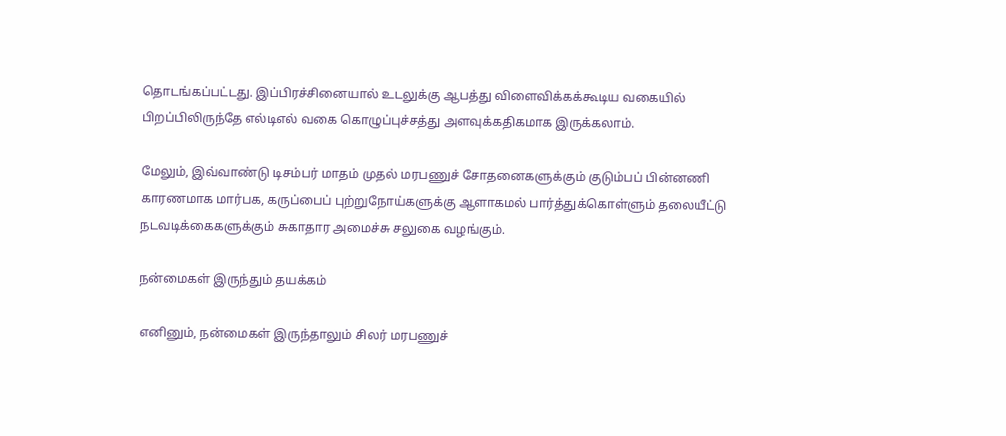தொடங்கப்பட்டது. இப்பிரச்சினையால் உடலுக்கு ஆபத்து விளைவிக்கக்கூடிய வகையில் பிறப்பிலிருந்தே எல்டிஎல் வகை கொழுப்புச்சத்து அளவுக்கதிகமாக இருக்கலாம்.

மேலும், இவ்வாண்டு டிசம்பர் மாதம் முதல் மரபணுச் சோதனைகளுக்கும் குடும்பப் பின்னணி காரணமாக மார்பக, கருப்பைப் புற்றுநோய்களுக்கு ஆளாகமல் பார்த்துக்கொள்ளும் தலையீட்டு நடவடிக்கைகளுக்கும் சுகாதார அமைச்சு சலுகை வழங்கும்.

நன்மைகள் இருந்தும் தயக்கம்

எனினும், நன்மைகள் இருந்தாலும் சிலர் மரபணுச்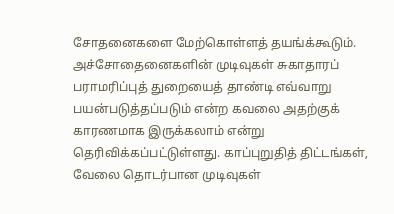சோதனைகளை மேற்கொள்ளத் தயங்க்கூடும். அச்சோதைனைகளின் முடிவுகள் சுகாதாரப் பராமரிப்புத் துறையைத் தாண்டி எவ்வாறு பயன்படுத்தப்படும் என்ற கவலை அதற்குக் காரணமாக இருக்கலாம் என்று தெரிவிக்கப்பட்டுள்ளது. காப்புறுதித் திட்டங்கள், வேலை தொடர்பான முடிவுகள்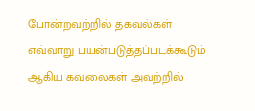போன்றவற்றில் தகவல்கள் எவ்வாறு பயன்படுத்தப்படக்கூடும் ஆகிய கவலைகள் அவற்றில்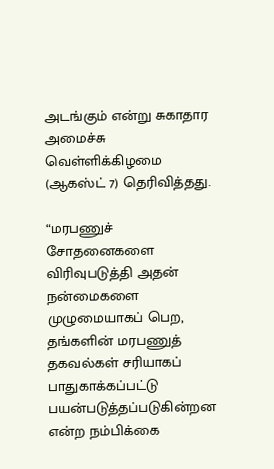அடங்கும் என்று சுகாதார அமைச்சு வெள்ளிக்கிழமை (ஆகஸ்ட் 7) தெரிவித்தது.

“மரபணுச் சோதனைகளை விரிவுபடுத்தி அதன் நன்மைகளை முழுமையாகப் பெற, தங்களின் மரபணுத் தகவல்கள் சரியாகப் பாதுகாக்கப்பட்டு பயன்படுத்தப்படுகின்றன என்ற நம்பிக்கை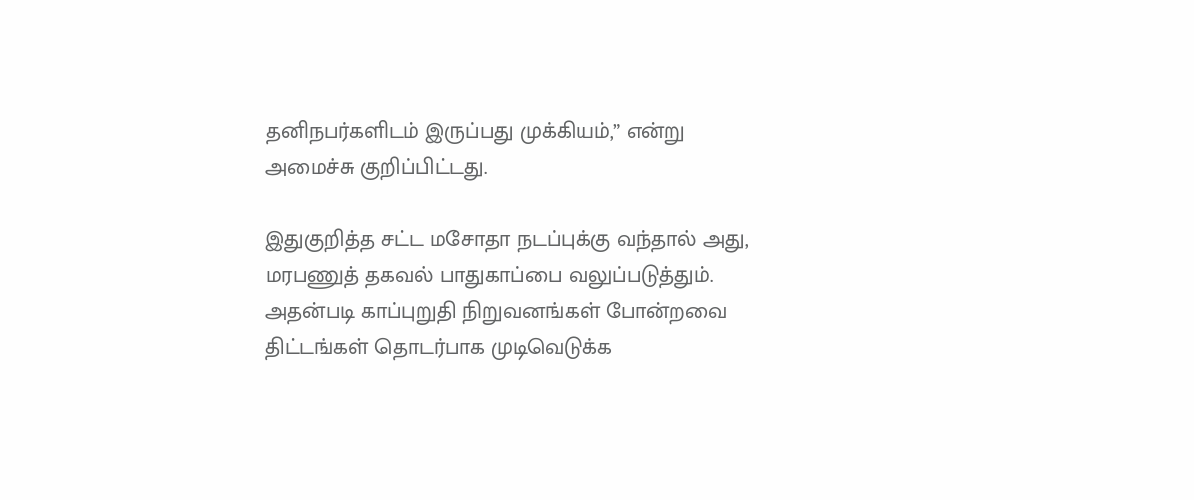தனிநபர்களிடம் இருப்பது முக்கியம்,” என்று அமைச்சு குறிப்பிட்டது.

இதுகுறித்த சட்ட மசோதா நடப்புக்கு வந்தால் அது, மரபணுத் தகவல் பாதுகாப்பை வலுப்படுத்தும். அதன்படி காப்புறுதி நிறுவனங்கள் போன்றவை திட்டங்கள் தொடர்பாக முடிவெடுக்க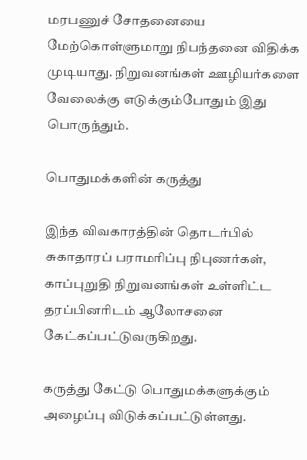மரபணுச் சோதனையை மேற்கொள்ளுமாறு நிபந்தனை விதிக்க முடியாது. நிறுவனங்கள் ஊழியர்களை வேலைக்கு எடுக்கும்போதும் இது பொருந்தும்.

பொதுமக்களின் கருத்து

இந்த விவகாரத்தின் தொடர்பில் சுகாதாரப் பராமரிப்பு நிபுணர்கள், காப்புறுதி நிறுவனங்கள் உள்ளிட்ட தரப்பினரிடம் ஆலோசனை கேட்கப்பட்டுவருகிறது.

கருத்து கேட்டு பொதுமக்களுக்கும் அழைப்பு விடுக்கப்பட்டுள்ளது.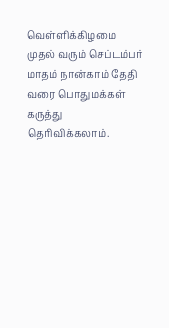வெள்ளிக்கிழமை முதல் வரும் செப்டம்பர் மாதம் நான்காம் தேதி வரை பொதுமக்கள் கருத்து தெரிவிக்கலாம்.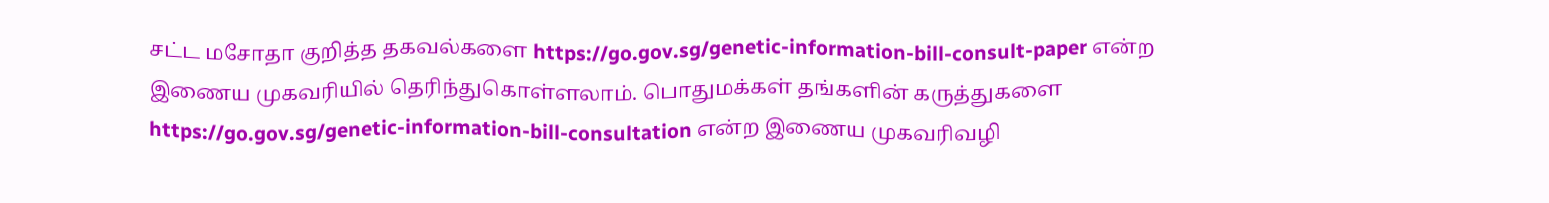சட்ட மசோதா குறித்த தகவல்களை https://go.gov.sg/genetic-information-bill-consult-paper என்ற இணைய முகவரியில் தெரிந்துகொள்ளலாம். பொதுமக்கள் தங்களின் கருத்துகளை https://go.gov.sg/genetic-information-bill-consultation என்ற இணைய முகவரிவழி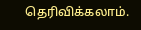தெரிவிக்கலாம்.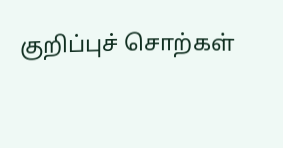குறிப்புச் சொற்கள்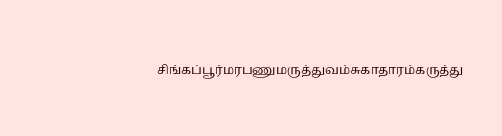சிங்கப்பூர்மரபணுமருத்துவம்சுகாதாரம்கருத்து